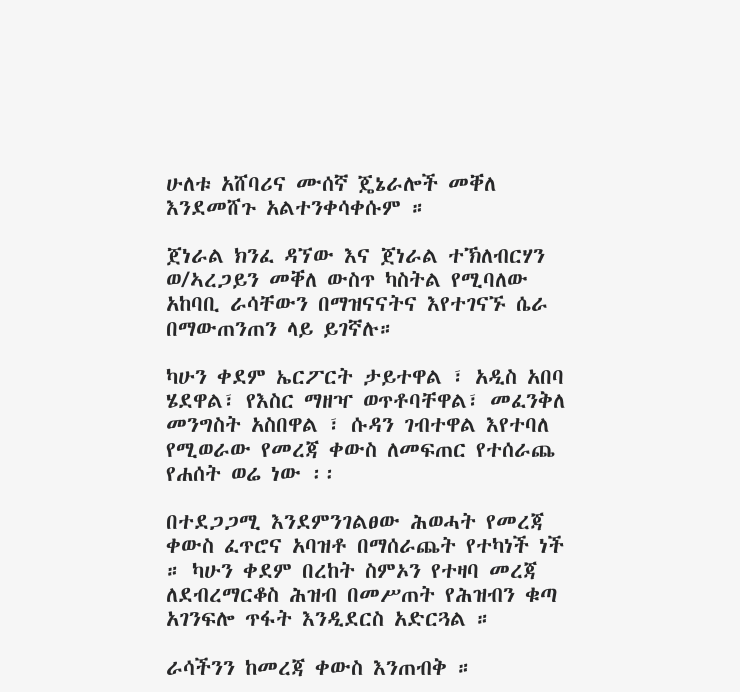ሁለቱ አሸባሪና ሙሰኛ ጄኔራሎች መቐለ እንደመሸጉ አልተንቀሳቀሱም ።

ጀነራል ክንፈ ዳኘው እና ጀነራል ተኽለብርሃን ወ/ኣረጋይን መቐለ ውስጥ ካስትል የሚባለው አከባቢ ራሳቸውን በማዝናናትና እየተገናኙ ሴራ በማውጠንጠን ላይ ይገኛሉ።

ካሁን ቀደም ኤርፖርት ታይተዋል ፣ አዲስ አበባ ሄደዋል፣ የእስር ማዘዣ ወጥቶባቸዋል፣ መፈንቅለ መንግስት አስበዋል ፣ ሱዳን ገብተዋል እየተባለ የሚወራው የመረጃ ቀውስ ለመፍጠር የተሰራጨ የሐሰት ወሬ ነው ፡፡

በተደጋጋሚ እንደምንገልፀው ሕወሓት የመረጃ ቀውስ ፈጥሮና አባዝቶ በማሰራጨት የተካነች ነች ። ካሁን ቀደም በረከት ስምኦን የተዛባ መረጃ ለደብረማርቆስ ሕዝብ በመሥጠት የሕዝብን ቁጣ አገንፍሎ ጥፋት እንዲደርስ አድርጓል ።

ራሳችንን ከመረጃ ቀውስ እንጠብቅ ።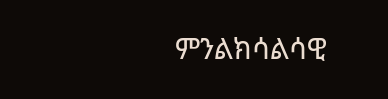ምንልክሳልሳዊ